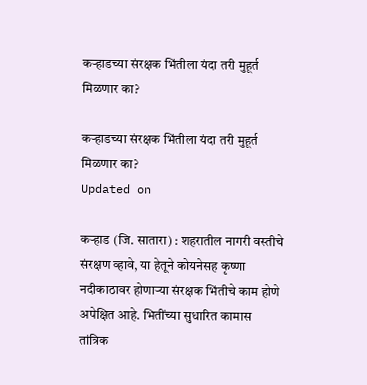कऱ्हाडच्या संरक्षक भिंतीला यंदा तरी मुहूर्त मिळणार का?

कऱ्हाडच्या संरक्षक भिंतीला यंदा तरी मुहूर्त मिळणार का?
Updated on

कऱ्हाड (जि. सातारा) : शहरातील नागरी वस्तीचे संरक्षण व्हावे, या हेतूने कोयनेसह कृष्णा नदीकाठावर होणाऱ्या संरक्षक भिंतीचे काम होणे अपेक्षित आहे. भितींच्या सुधारित कामास तांत्रिक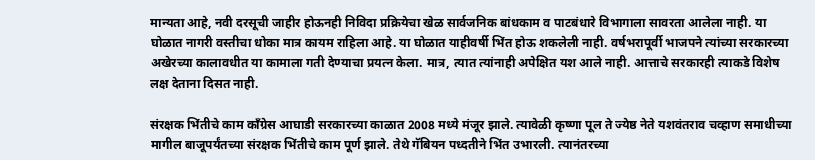मान्यता आहे, नवी दरसूची जाहीर होऊनही निविदा प्रक्रियेचा खेळ सार्वजनिक बांधकाम व पाटबंधारे विभागाला सावरता आलेला नाही. या घोळात नागरी वस्तीचा धोका मात्र कायम राहिला आहे. या घोळात याहीवर्षी भिंत होऊ शकलेली नाही. वर्षभरापूर्वी भाजपने त्यांच्या सरकारच्या अखेरच्या कालावधीत या कामाला गती देण्याचा प्रयत्न केला. मात्र, त्यात त्यांनाही अपेक्षित यश आले नाही. आत्ताचे सरकारही त्याकडे विशेष लक्ष देताना दिसत नाही.

संरक्षक भिंतीचे काम कॉंग्रेस आघाडी सरकारच्या काळात 2008 मध्ये मंजूर झाले. त्यावेळी कृष्णा पूल ते ज्येष्ठ नेते यशवंतराव चव्हाण समाधीच्या मागील बाजूपर्यंतच्या संरक्षक भिंतीचे काम पूर्ण झाले. तेथे गॅबियन पध्दतीने भिंत उभारली. त्यानंतरच्या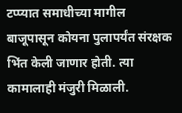टप्प्यात समाधीच्या मागील बाजूपासून कोयना पुलापर्यंत संरक्षक भिंत केली जाणार होती. त्या कामालाही मंजुरी मिळाली.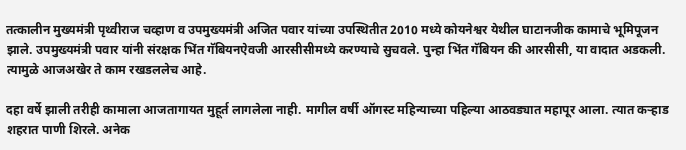तत्कालीन मुख्यमंत्री पृथ्वीराज चव्हाण व उपमुख्यमंत्री अजित पवार यांच्या उपस्थितीत 2010 मध्ये कोयनेश्वर येथील घाटानजीक कामाचे भूमिपूजन झाले. उपमुख्यमंत्री पवार यांनी संरक्षक भिंत गॅबियनऐवजी आरसीसीमध्ये करण्याचे सुचवले. पुन्हा भिंत गॅबियन की आरसीसी, या वादात अडकली. त्यामुळे आजअखेर ते काम रखडललेच आहे.

दहा वर्षे झाली तरीही कामाला आजतागायत मुहूर्त लागलेला नाही. मागील वर्षी ऑगस्ट महिन्याच्या पहिल्या आठवड्यात महापूर आला. त्यात कऱ्हाड शहरात पाणी शिरले. अनेक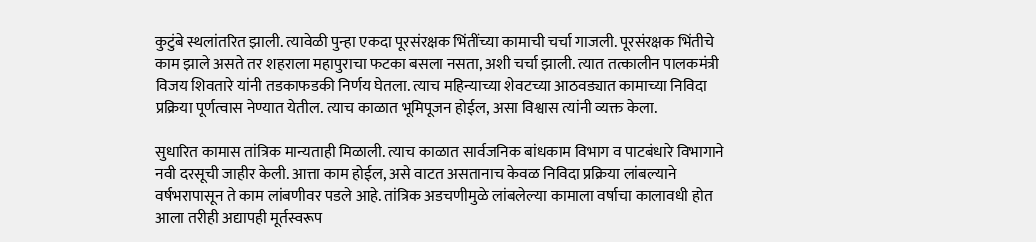कुटुंबे स्थलांतरित झाली. त्यावेळी पुन्हा एकदा पूरसंरक्षक भिंतींच्या कामाची चर्चा गाजली. पूरसंरक्षक भिंतीचे काम झाले असते तर शहराला महापुराचा फटका बसला नसता, अशी चर्चा झाली. त्यात तत्कालीन पालकमंत्री विजय शिवतारे यांनी तडकाफडकी निर्णय घेतला. त्याच महिन्याच्या शेवटच्या आठवड्यात कामाच्या निविदा प्रक्रिया पूर्णत्वास नेण्यात येतील. त्याच काळात भूमिपूजन होईल, असा विश्वास त्यांनी व्यक्त केला.

सुधारित कामास तांत्रिक मान्यताही मिळाली. त्याच काळात सार्वजनिक बांधकाम विभाग व पाटबंधारे विभागाने नवी दरसूची जाहीर केली. आत्ता काम होईल, असे वाटत असतानाच केवळ निविदा प्रक्रिया लांबल्याने वर्षभरापासून ते काम लांबणीवर पडले आहे. तांत्रिक अडचणीमुळे लांबलेल्या कामाला वर्षाचा कालावधी होत आला तरीही अद्यापही मूर्तस्वरूप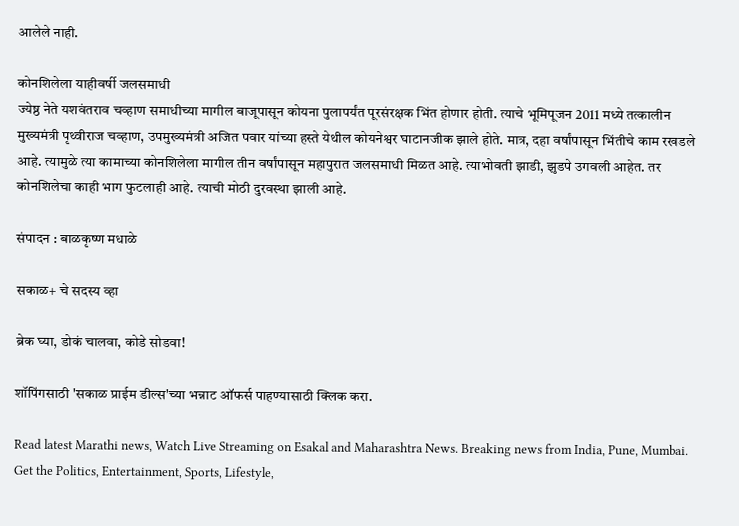आलेले नाही.

कोनशिलेला याहीवर्षी जलसमाधी
ज्येष्ठ नेते यशवंतराव चव्हाण समाधीच्या मागील बाजूपासून कोयना पुलापर्यंत पूरसंरक्षक भिंत होणार होती. त्याचे भूमिपूजन 2011 मध्ये तत्कालीन मुख्यमंत्री पृथ्वीराज चव्हाण, उपमुख्यमंत्री अजित पवार यांच्या हस्ते येथील कोयनेश्वर घाटानजीक झाले होते. मात्र, दहा वर्षांपासून भिंतीचे काम रखडले आहे. त्यामुळे त्या कामाच्या कोनशिलेला मागील तीन वर्षांपासून महापुरात जलसमाधी मिळत आहे. त्याभोवती झाडी, झुडपे उगवली आहेत. तर कोनशिलेचा काही भाग फुटलाही आहे. त्याची मोठी दुरवस्था झाली आहे.

संपादन : बाळकृष्ण मधाळे

सकाळ+ चे सदस्य व्हा

ब्रेक घ्या, डोकं चालवा, कोडे सोडवा!

शॉपिंगसाठी 'सकाळ प्राईम डील्स'च्या भन्नाट ऑफर्स पाहण्यासाठी क्लिक करा.

Read latest Marathi news, Watch Live Streaming on Esakal and Maharashtra News. Breaking news from India, Pune, Mumbai. Get the Politics, Entertainment, Sports, Lifestyle,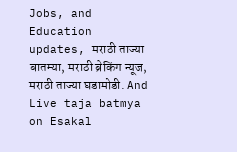Jobs, and Education updates, मराठी ताज्या बातम्या, मराठी ब्रेकिंग न्यूज, मराठी ताज्या घडामोडी. And Live taja batmya on Esakal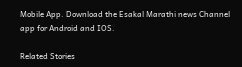Mobile App. Download the Esakal Marathi news Channel app for Android and IOS.

Related Stories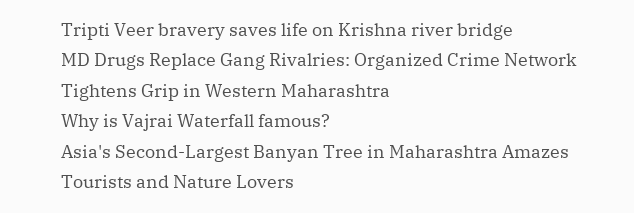Tripti Veer bravery saves life on Krishna river bridge
MD Drugs Replace Gang Rivalries: Organized Crime Network Tightens Grip in Western Maharashtra
Why is Vajrai Waterfall famous?
Asia's Second-Largest Banyan Tree in Maharashtra Amazes Tourists and Nature Lovers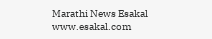Marathi News Esakal
www.esakal.com